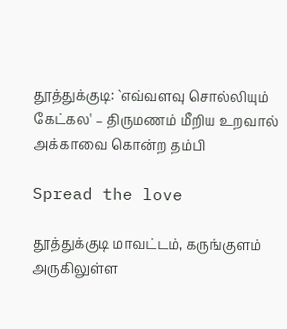தூத்துக்குடி: `எவ்வளவு சொல்லியும் கேட்கல' – திருமணம் மீறிய உறவால் அக்காவை கொன்ற தம்பி

Spread the love

தூத்துக்குடி மாவட்டம், கருங்குளம் அருகிலுள்ள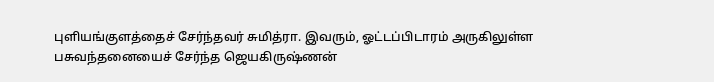புளியங்குளத்தைச் சேர்ந்தவர் சுமித்ரா. இவரும், ஓட்டப்பிடாரம் அருகிலுள்ள பசுவந்தனையைச் சேர்ந்த ஜெயகிருஷ்ணன்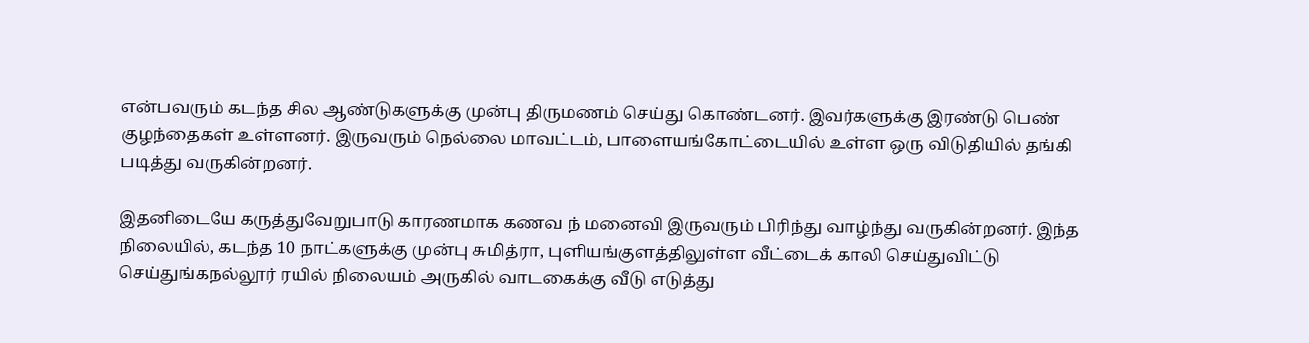என்பவரும் கடந்த சில ஆண்டுகளுக்கு முன்பு திருமணம் செய்து கொண்டனர். இவர்களுக்கு இரண்டு பெண் குழந்தைகள் உள்ளனர். இருவரும் நெல்லை மாவட்டம், பாளையங்கோட்டையில் உள்ள ஒரு விடுதியில் தங்கி படித்து வருகின்றனர்.

இதனிடையே கருத்துவேறுபாடு காரணமாக கணவ ந் மனைவி இருவரும் பிரிந்து வாழ்ந்து வருகின்றனர். இந்த நிலையில், கடந்த 10 நாட்களுக்கு முன்பு சுமித்ரா, புளியங்குளத்திலுள்ள வீட்டைக் காலி செய்துவிட்டு செய்துங்கநல்லூர் ரயில் நிலையம் அருகில் வாடகைக்கு வீடு எடுத்து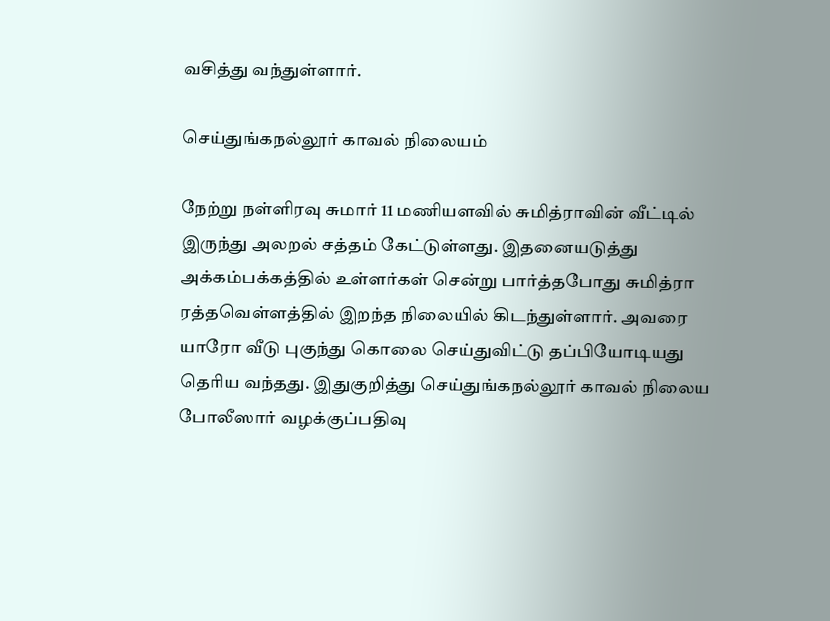வசித்து வந்துள்ளார்.

செய்துங்கநல்லூர் காவல் நிலையம்

நேற்று நள்ளிரவு சுமார் 11 மணியளவில் சுமித்ராவின் வீட்டில் இருந்து அலறல் சத்தம் கேட்டுள்ளது. இதனையடுத்து அக்கம்பக்கத்தில் உள்ளர்கள் சென்று பார்த்தபோது சுமித்ரா ரத்தவெள்ளத்தில் இறந்த நிலையில் கிடந்துள்ளார். அவரை யாரோ வீடு புகுந்து கொலை செய்துவிட்டு தப்பியோடியது தெரிய வந்தது. இதுகுறித்து செய்துங்கநல்லூர் காவல் நிலைய போலீஸார் வழக்குப்பதிவு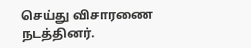செய்து விசாரணை நடத்தினர்.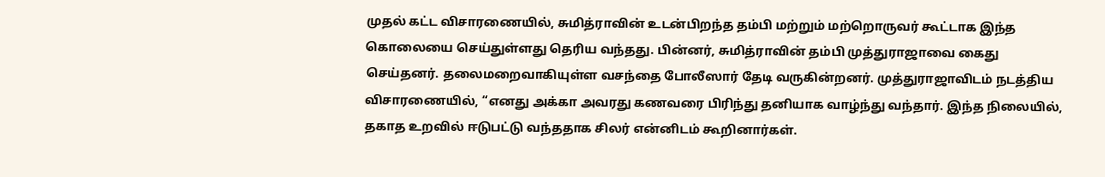முதல் கட்ட விசாரணையில், சுமித்ராவின் உடன்பிறந்த தம்பி மற்றும் மற்றொருவர் கூட்டாக இந்த கொலையை செய்துள்ளது தெரிய வந்தது. பின்னர், சுமித்ராவின் தம்பி முத்துராஜாவை கைது செய்தனர். தலைமறைவாகியுள்ள வசந்தை போலீஸார் தேடி வருகின்றனர். முத்துராஜாவிடம் நடத்திய விசாரணையில், “எனது அக்கா அவரது கணவரை பிரிந்து தனியாக வாழ்ந்து வந்தார். இந்த நிலையில், தகாத உறவில் ஈடுபட்டு வந்ததாக சிலர் என்னிடம் கூறினார்கள்.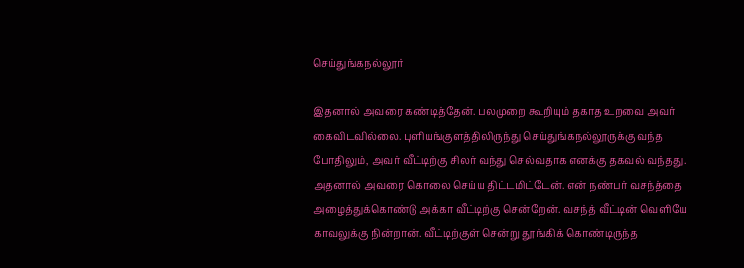செய்துங்கநல்லூர்

இதனால் அவரை கண்டித்தேன். பலமுறை கூறியும் தகாத உறவை அவர் கைவிடவில்லை. புளியங்குளத்திலிருந்து செய்துங்கநல்லூருக்கு வந்த போதிலும், அவர் வீட்டிற்கு சிலர் வந்து செல்வதாக எனக்கு தகவல் வந்தது. அதனால் அவரை கொலை செய்ய திட்டமிட்டேன். என் நண்பர் வசந்த்தை அழைத்துக்கொண்டு அக்கா வீட்டிற்கு சென்றேன். வசந்த் வீட்டின் வெளியே காவலுக்கு நின்றான். வீட்டிற்குள் சென்று தூங்கிக் கொண்டிருந்த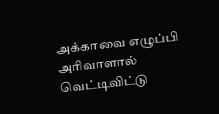அக்காவை எழுப்பி அரிவாளால் வெட்டிவிட்டு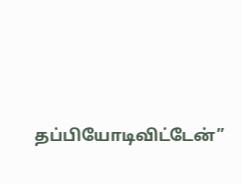தப்பியோடிவிட்டேன்”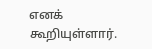எனக் கூறியுள்ளார்.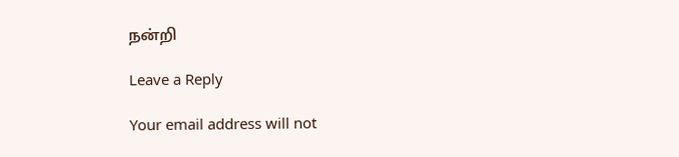நன்றி

Leave a Reply

Your email address will not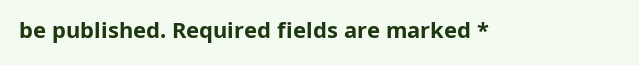be published. Required fields are marked *